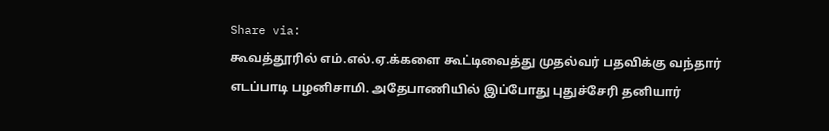Share via:
கூவத்தூரில் எம்.எல்.ஏ.க்களை கூட்டிவைத்து முதல்வர் பதவிக்கு வந்தார்
எடப்பாடி பழனிசாமி. அதேபாணியில் இப்போது புதுச்சேரி தனியார்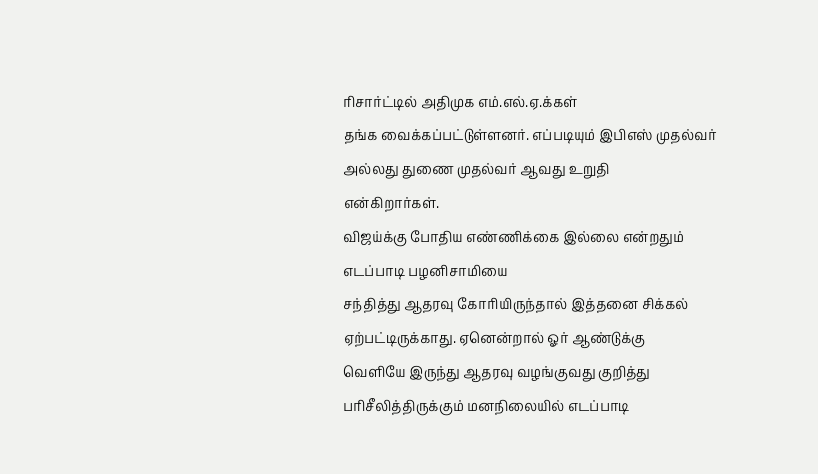ரிசார்ட்டில் அதிமுக எம்.எல்.ஏ.க்கள்
தங்க வைக்கப்பட்டுள்ளனர். எப்படியும் இபிஎஸ் முதல்வர் அல்லது துணை முதல்வர் ஆவது உறுதி
என்கிறார்கள்.
விஜய்க்கு போதிய எண்ணிக்கை இல்லை என்றதும் எடப்பாடி பழனிசாமியை
சந்தித்து ஆதரவு கோரியிருந்தால் இத்தனை சிக்கல் ஏற்பட்டிருக்காது. ஏனென்றால் ஓர் ஆண்டுக்கு
வெளியே இருந்து ஆதரவு வழங்குவது குறித்து பரிசீலித்திருக்கும் மனநிலையில் எடப்பாடி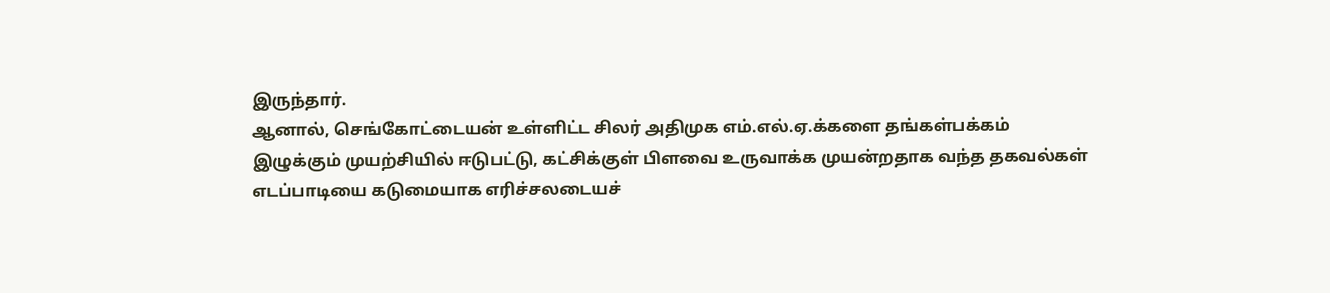இருந்தார்.
ஆனால், செங்கோட்டையன் உள்ளிட்ட சிலர் அதிமுக எம்.எல்.ஏ.க்களை தங்கள்பக்கம்
இழுக்கும் முயற்சியில் ஈடுபட்டு, கட்சிக்குள் பிளவை உருவாக்க முயன்றதாக வந்த தகவல்கள்
எடப்பாடியை கடுமையாக எரிச்சலடையச்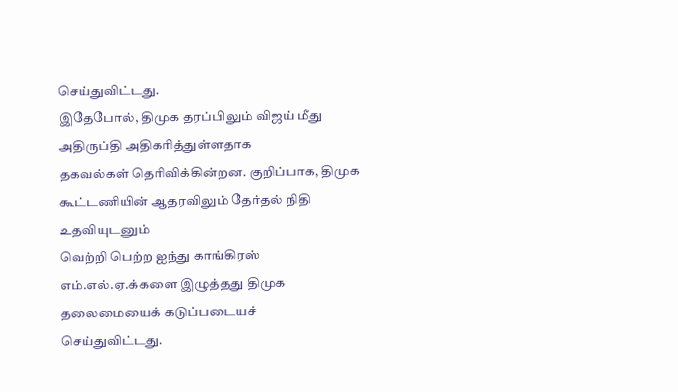செய்துவிட்டது.
இதேபோல், திமுக தரப்பிலும் விஜய் மீது அதிருப்தி அதிகரித்துள்ளதாக
தகவல்கள் தெரிவிக்கின்றன. குறிப்பாக, திமுக கூட்டணியின் ஆதரவிலும் தேர்தல் நிதி உதவியுடனும்
வெற்றி பெற்ற ஐந்து காங்கிரஸ் எம்.எல்.ஏ.க்களை இழுத்தது திமுக தலைமையைக் கடுப்படையச்
செய்துவிட்டது.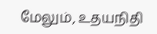மேலும், உதயநிதி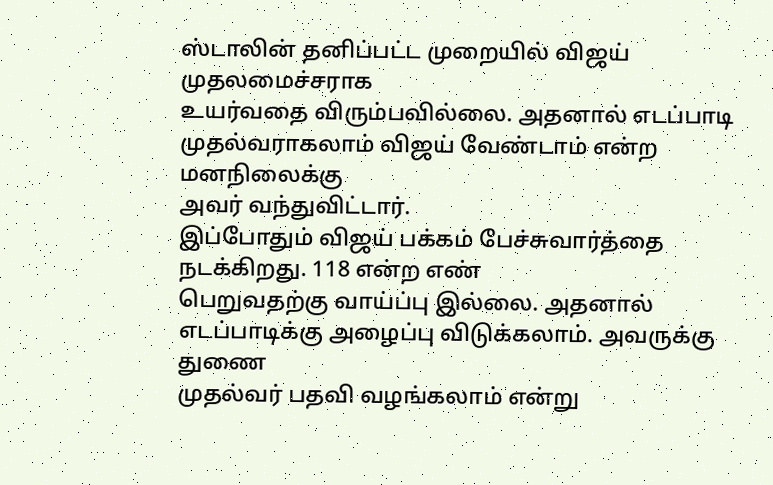ஸ்டாலின் தனிப்பட்ட முறையில் விஜய் முதலமைச்சராக
உயர்வதை விரும்பவில்லை. அதனால் எடப்பாடி முதல்வராகலாம் விஜய் வேண்டாம் என்ற மனநிலைக்கு
அவர் வந்துவிட்டார்.
இப்போதும் விஜய் பக்கம் பேச்சுவார்த்தை நடக்கிறது. 118 என்ற எண்
பெறுவதற்கு வாய்ப்பு இல்லை. அதனால் எடப்பாடிக்கு அழைப்பு விடுக்கலாம். அவருக்கு துணை
முதல்வர் பதவி வழங்கலாம் என்று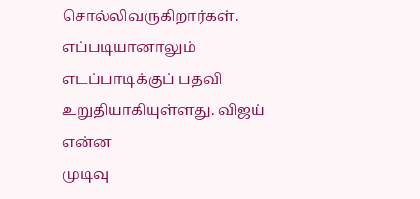சொல்லிவருகிறார்கள்.
எப்படியானாலும் எடப்பாடிக்குப் பதவி உறுதியாகியுள்ளது. விஜய் என்ன
முடிவு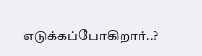எடுக்கப்போகிறார்..?